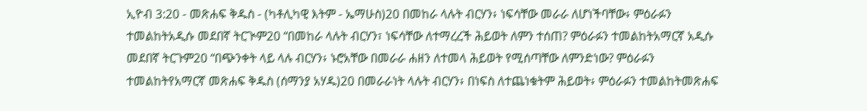ኢዮብ 3:20 - መጽሐፍ ቅዱስ - (ካቶሊካዊ እትም - ኤማሁስ)20 በመከራ ላሉት ብርሃን፥ ነፍሳቸው መራራ ለሆነችባቸው፥ ምዕራፉን ተመልከትአዲሱ መደበኛ ትርጒም20 “በመከራ ላሉት ብርሃን፣ ነፍሳቸው ለተማረረች ሕይወት ለምን ተሰጠ? ምዕራፉን ተመልከትአማርኛ አዲሱ መደበኛ ትርጉም20 “በጭንቀት ላይ ላሉ ብርሃን፥ ኑሮአቸው በመራራ ሐዘን ለተመላ ሕይወት የሚሰጣቸው ለምንድነው? ምዕራፉን ተመልከትየአማርኛ መጽሐፍ ቅዱስ (ሰማንያ አሃዱ)20 በመራራነት ላሉት ብርሃን፥ በነፍስ ለተጨነቁትም ሕይወት፥ ምዕራፉን ተመልከትመጽሐፍ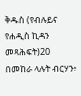ቅዱስ (የብሉይና የሐዲስ ኪዳን መጻሕፍት)20 በመከራ ላሉት ብርሃን፥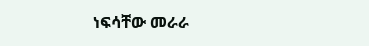ነፍሳቸው መራራ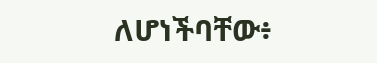ለሆነችባቸው፥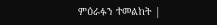ምዕራፉን ተመልከት |